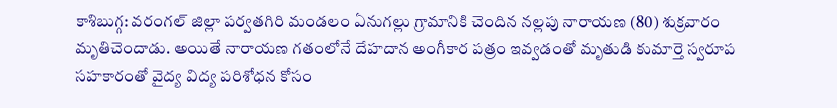కాశిబుగ్గ: వరంగల్ జిల్లా పర్వతగిరి మండలం ఏనుగల్లు గ్రామానికి చెందిన నల్లపు నారాయణ (80) శుక్రవారం మృతిచెందాడు. అయితే నారాయణ గతంలోనే దేహదాన అంగీకార పత్రం ఇవ్వడంతో మృతుడి కుమార్తె స్వరూప సహకారంతో వైద్య విద్య పరిశోధన కోసం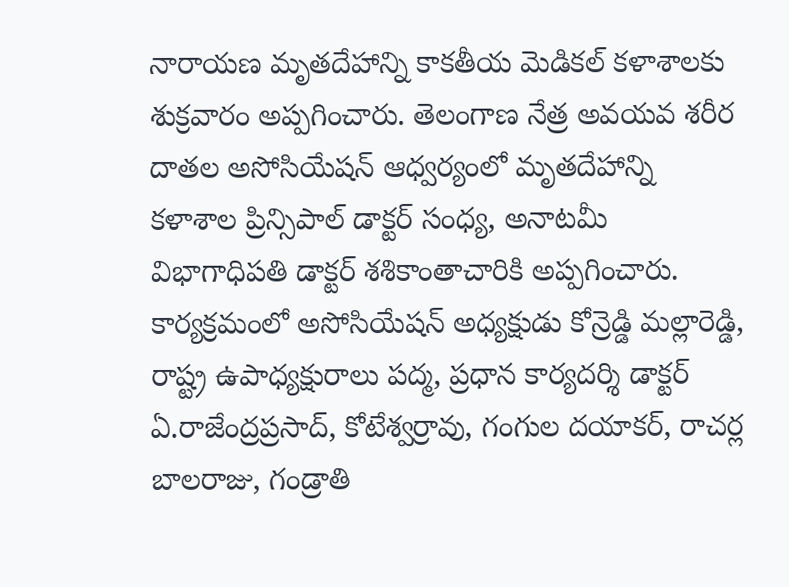నారాయణ మృతదేహాన్ని కాకతీయ మెడికల్ కళాశాలకు శుక్రవారం అప్పగించారు. తెలంగాణ నేత్ర అవయవ శరీర దాతల అసోసియేషన్ ఆధ్వర్యంలో మృతదేహాన్ని కళాశాల ప్రిన్సిపాల్ డాక్టర్ సంధ్య, అనాటమీ విభాగాధిపతి డాక్టర్ శశికాంతాచారికి అప్పగించారు. కార్యక్రమంలో అసోసియేషన్ అధ్యక్షుడు కోన్రెడ్డి మల్లారెడ్డి, రాష్ట్ర ఉపాధ్యక్షురాలు పద్మ, ప్రధాన కార్యదర్శి డాక్టర్ ఏ.రాజేంద్రప్రసాద్, కోటేశ్వర్రావు, గంగుల దయాకర్, రాచర్ల బాలరాజు, గండ్రాతి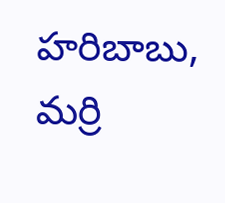హరిబాబు, మర్రి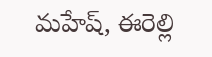మహేష్, ఈరెల్లి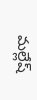మల్లేష్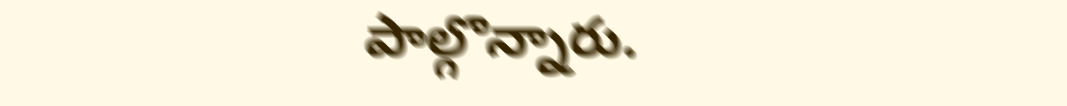పాల్గొన్నారు.